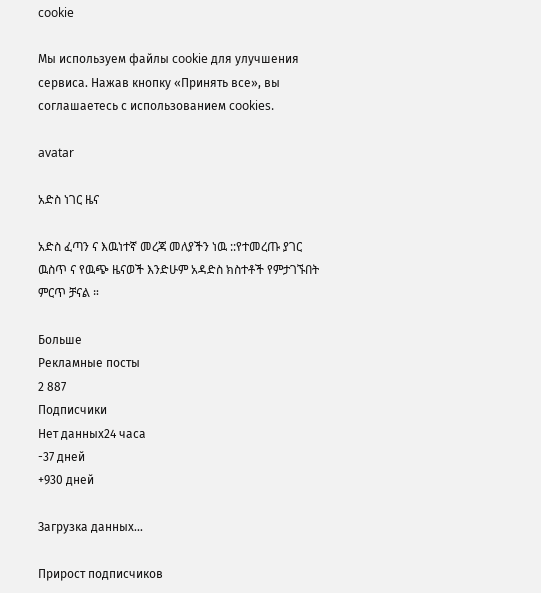cookie

Мы используем файлы cookie для улучшения сервиса. Нажав кнопку «Принять все», вы соглашаетесь с использованием cookies.

avatar

አድስ ነገር ዜና

አድስ ፈጣን ና እዉነተኛ መረጃ መለያችን ነዉ ::የተመረጡ ያገር ዉስጥ ና የዉጭ ዜናወች እንድሁም አዳድስ ክስተቶች የምታገኙበት ምርጥ ቻናል ።

Больше
Рекламные посты
2 887
Подписчики
Нет данных24 часа
-37 дней
+930 дней

Загрузка данных...

Прирост подписчиков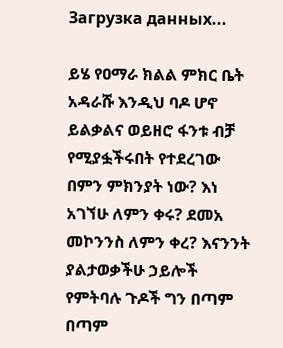Загрузка данных...

ይሄ የዐማራ ክልል ምክር ቤት አዳራሹ እንዲህ ባዶ ሆኖ ይልቃልና ወይዘሮ ፋንቱ ብቻ የሚያፏችሩበት የተደረገው በምን ምክንያት ነው? እነ አገኘሁ ለምን ቀሩ? ደመአ መኮንንስ ለምን ቀረ? እናንንት ያልታወቃችሁ ኃይሎች የምትባሉ ጉዶች ግን በጣም በጣም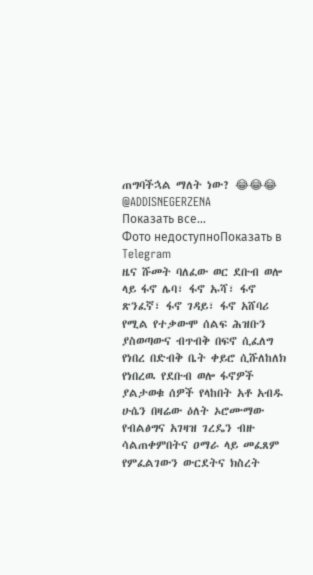ጠግባችኋል ማለት ነው? 😂😂😂 @ADDISNEGERZENA
Показать все...
Фото недоступноПоказать в Telegram
ዜና ሹመት ባለፈው ወር ደቡብ ወሎ ላይ ፋኖ ሌባ፣ ፋኖ ኡሻ፣ ፋኖ ጽንፈኛ፣ ፋኖ ገዳይ፣ ፋኖ አሸባሪ የሚል የተቃውሞ ሰልፍ ሕዝቡን ያስወጣውና ብጥብቅ በፍኖ ሲፈለግ የነበረ በድብቅ ቤት ቀይሮ ሲሹለከለክ የነበረዉ የደቡብ ወሎ ፋኖዎች ያልታወቁ ሰዎች የላከበት አቶ አብዱ ሁሴን በዛሬው ዕለት ኦሮሙማው የብልፅግና አገዛዝ ገረዴን ብዙ ሳልጠቀምበትና ዐማራ ላይ መፈጸም የምፈልገውን ውርደትና ክስረት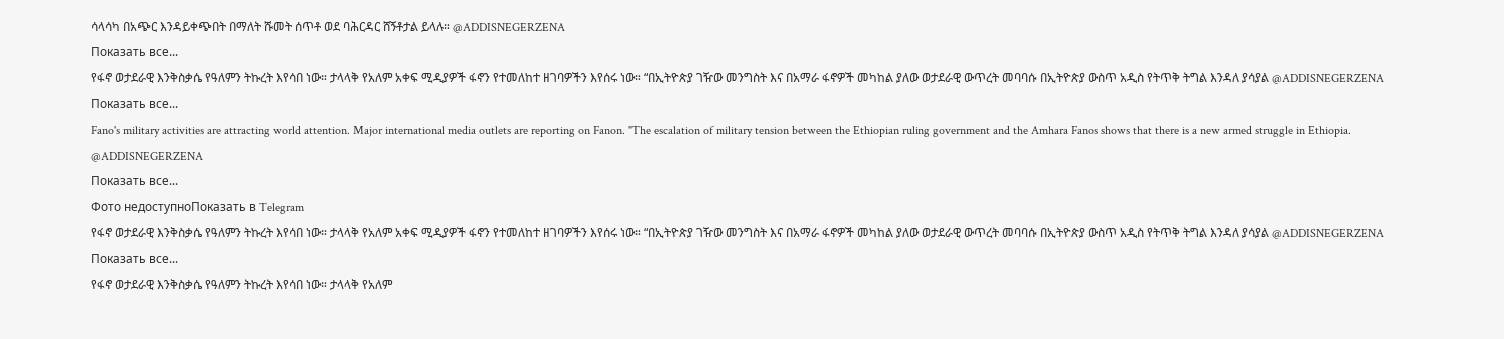ሳላሳካ በአጭር እንዳይቀጭበት በማለት ሹመት ሰጥቶ ወደ ባሕርዳር ሸኝቶታል ይላሉ። @ADDISNEGERZENA
Показать все...
የፋኖ ወታደራዊ እንቅስቃሴ የዓለምን ትኩረት እየሳበ ነው። ታላላቅ የአለም አቀፍ ሚዲያዎች ፋኖን የተመለከተ ዘገባዎችን እየሰሩ ነው። “በኢትዮጵያ ገዥው መንግስት እና በአማራ ፋኖዎች መካከል ያለው ወታደራዊ ውጥረት መባባሱ በኢትዮጵያ ውስጥ አዲስ የትጥቅ ትግል እንዳለ ያሳያል @ADDISNEGERZENA
Показать все...
Fano's military activities are attracting world attention. Major international media outlets are reporting on Fanon. "The escalation of military tension between the Ethiopian ruling government and the Amhara Fanos shows that there is a new armed struggle in Ethiopia. @ADDISNEGERZENA
Показать все...
Фото недоступноПоказать в Telegram
የፋኖ ወታደራዊ እንቅስቃሴ የዓለምን ትኩረት እየሳበ ነው። ታላላቅ የአለም አቀፍ ሚዲያዎች ፋኖን የተመለከተ ዘገባዎችን እየሰሩ ነው። “በኢትዮጵያ ገዥው መንግስት እና በአማራ ፋኖዎች መካከል ያለው ወታደራዊ ውጥረት መባባሱ በኢትዮጵያ ውስጥ አዲስ የትጥቅ ትግል እንዳለ ያሳያል @ADDISNEGERZENA
Показать все...
የፋኖ ወታደራዊ እንቅስቃሴ የዓለምን ትኩረት እየሳበ ነው። ታላላቅ የአለም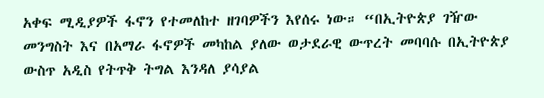አቀፍ ሚዲያዎች ፋኖን የተመለከተ ዘገባዎችን እየሰሩ ነው። “በኢትዮጵያ ገዥው መንግስት እና በአማራ ፋኖዎች መካከል ያለው ወታደራዊ ውጥረት መባባሱ በኢትዮጵያ ውስጥ አዲስ የትጥቅ ትግል እንዳለ ያሳያል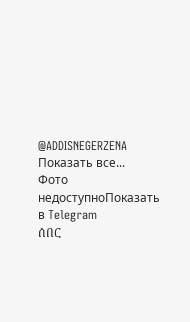@ADDISNEGERZENA
Показать все...
Фото недоступноПоказать в Telegram
ሰበር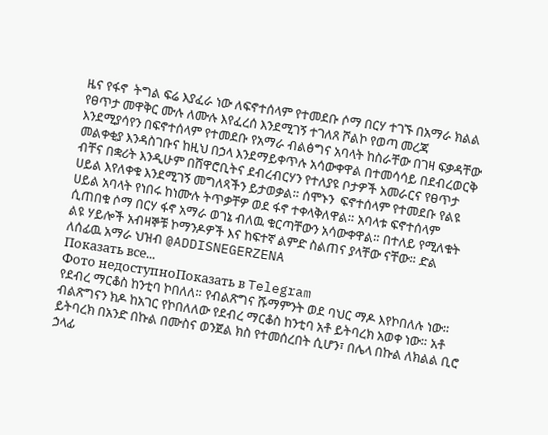ዜና የፋኖ  ትግል ፍሬ እያፈራ ነው ለፍኖተሰላም የተመደቡ ሶማ በርሃ ተገኙ በአማራ ክልል የፀጥታ መዋቅር ሙሉ ለሙሉ እየፈረሰ እንደሚገኝ ተገለጸ ሾልኮ የወጣ መረጃ እንደሚያሳየን በፍኖተሰላም የተመደቡ የአማራ ብልፅግና አባላት ከስራቸው በገዛ ፍቃዳቸው መልቀቂያ እንዳስገቡና ከዚህ በኃላ እንደማይቀጥሉ አሳውቀዋል በተመሳሳይ በደብረወርቅ ብቸና በቋሪት እንዲሁም በሸዋሮቢትና ደብረብርሃን የተለያዩ ቦታዎች አመራርና የፀጥታ ሀይል እየለቀቁ እንደሚገኝ መግለጻችን ይታወቃል። ሰሞኑን  ፍኖተሰላም የተመደቡ የልዩ ሀይል አባላት የነበሩ ከነሙሉ ትጥቃቸዎ ወደ ፋኖ ተቀላቅለዋል። አባላቱ ፍኖተሰላም ሲጠበቁ ሶማ በርሃ ፋኖ አማራ ወገኔ ብለዉ ቁርጣቸውን አሳውቀዋል። በተለይ የሚለቁት ልዩ ሃይሎች አብዛኞቹ ኮማንዶዎች እና ከፍተኛ ልምድ ስልጠና ያላቸው ናቸው። ድል ለሰፊዉ አማራ ህዝብ @ADDISNEGERZENA
Показать все...
Фото недоступноПоказать в Telegram
የደብረ ማርቆስ ከንቲባ ኮበለለ። የብልጽግና ሹማምንት ወደ ባህር ማዶ እየኮበለሉ ነው። ብልጽግናን ክዶ ከአገር የኮበለለው የደብረ ማርቆስ ከንቲባ አቶ ይትባረክ አወቀ ነው። አቶ ይትባረክ በአንድ በኩል በሙስና ወንጀል ክስ የተመሰረበት ሲሆን፣ በሌላ በኩል ለክልል ቢሮ ኃላፊ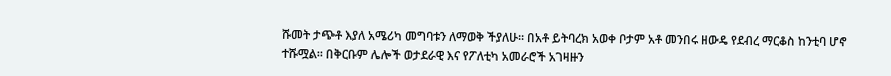ሹመት ታጭቶ እያለ አሜሪካ መግባቱን ለማወቅ ችያለሁ። በአቶ ይትባረክ አወቀ ቦታም አቶ መንበሩ ዘውዴ የደብረ ማርቆስ ከንቲባ ሆኖ ተሹሟል። በቅርቡም ሌሎች ወታደራዊ እና የፖለቲካ አመራሮች አገዛዙን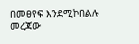በመፀየፍ እንደሚኮበልሉ መረጃው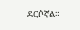ደርሶኛል።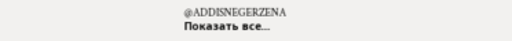@ADDISNEGERZENA
Показать все...